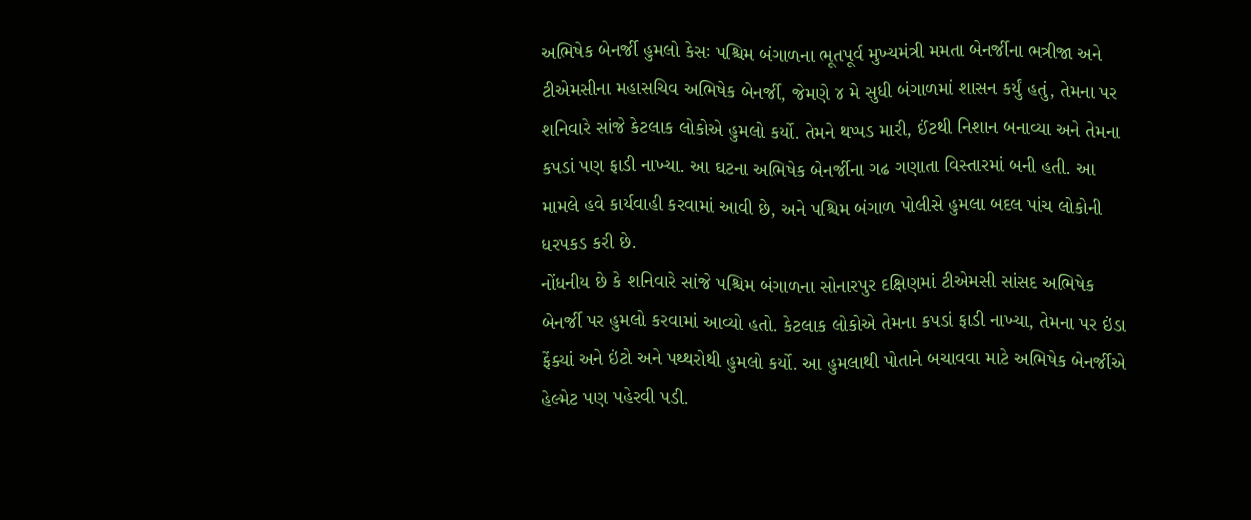અભિષેક બેનર્જી હુમલો કેસઃ પશ્ચિમ બંગાળના ભૂતપૂર્વ મુખ્યમંત્રી મમતા બેનર્જીના ભત્રીજા અને ટીએમસીના મહાસચિવ અભિષેક બેનર્જી, જેમણે ૪ મે સુધી બંગાળમાં શાસન કર્યું હતું, તેમના પર શનિવારે સાંજે કેટલાક લોકોએ હુમલો કર્યો. તેમને થપ્પડ મારી, ઈંટથી નિશાન બનાવ્યા અને તેમના કપડાં પણ ફાડી નાખ્યા. આ ઘટના અભિષેક બેનર્જીના ગઢ ગણાતા વિસ્તારમાં બની હતી. આ મામલે હવે કાર્યવાહી કરવામાં આવી છે, અને પશ્ચિમ બંગાળ પોલીસે હુમલા બદલ પાંચ લોકોની ધરપકડ કરી છે.
નોંધનીય છે કે શનિવારે સાંજે પશ્ચિમ બંગાળના સોનારપુર દક્ષિણમાં ટીએમસી સાંસદ અભિષેક બેનર્જી પર હુમલો કરવામાં આવ્યો હતો. કેટલાક લોકોએ તેમના કપડાં ફાડી નાખ્યા, તેમના પર ઇંડા ફેંક્યાં અને ઇંટો અને પથ્થરોથી હુમલો કર્યો. આ હુમલાથી પોતાને બચાવવા માટે અભિષેક બેનર્જીએ હેલ્મેટ પણ પહેરવી પડી.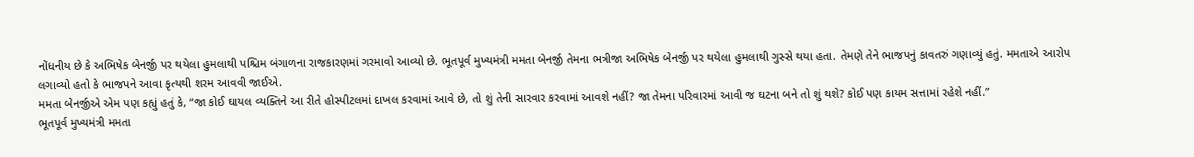નોંધનીય છે કે અભિષેક બેનર્જી પર થયેલા હુમલાથી પશ્ચિમ બંગાળના રાજકારણમાં ગરમાવો આવ્યો છે. ભૂતપૂર્વ મુખ્યમંત્રી મમતા બેનર્જી તેમના ભત્રીજા અભિષેક બેનર્જી પર થયેલા હુમલાથી ગુસ્સે થયા હતા. તેમણે તેને ભાજપનું કાવતરું ગણાવ્યું હતું. મમતાએ આરોપ લગાવ્યો હતો કે ભાજપને આવા કૃત્યથી શરમ આવવી જાઈએ.
મમતા બેનર્જીએ એમ પણ કહ્યું હતું કે, “જા કોઈ ઘાયલ વ્યક્તિને આ રીતે હોસ્પીટલમાં દાખલ કરવામાં આવે છે, તો શું તેની સારવાર કરવામાં આવશે નહીં? જા તેમના પરિવારમાં આવી જ ઘટના બને તો શું થશે? કોઈ પણ કાયમ સત્તામાં રહેશે નહીં.”
ભૂતપૂર્વ મુખ્યમંત્રી મમતા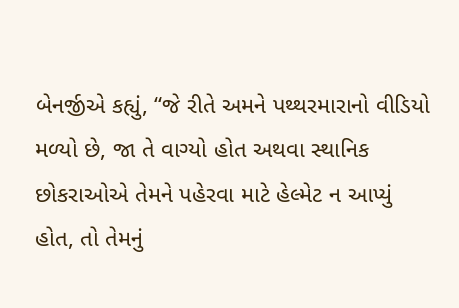બેનર્જીએ કહ્યું, “જે રીતે અમને પથ્થરમારાનો વીડિયો મળ્યો છે, જા તે વાગ્યો હોત અથવા સ્થાનિક છોકરાઓએ તેમને પહેરવા માટે હેલ્મેટ ન આપ્યું હોત, તો તેમનું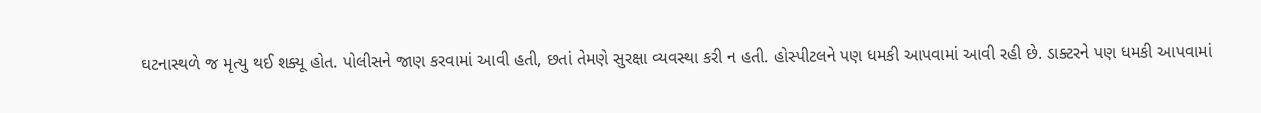ઘટનાસ્થળે જ મૃત્યુ થઈ શક્યૂ હોત. પોલીસને જાણ કરવામાં આવી હતી, છતાં તેમણે સુરક્ષા વ્યવસ્થા કરી ન હતી. હોસ્પીટલને પણ ધમકી આપવામાં આવી રહી છે. ડાક્ટરને પણ ધમકી આપવામાં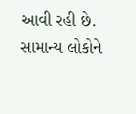આવી રહી છે. સામાન્ય લોકોને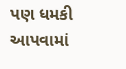પણ ધમકી આપવામાં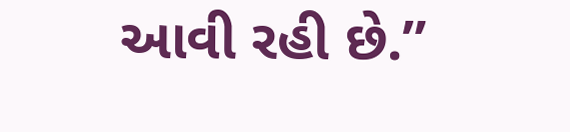આવી રહી છે.”